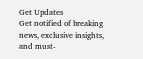Get Updates
Get notified of breaking news, exclusive insights, and must-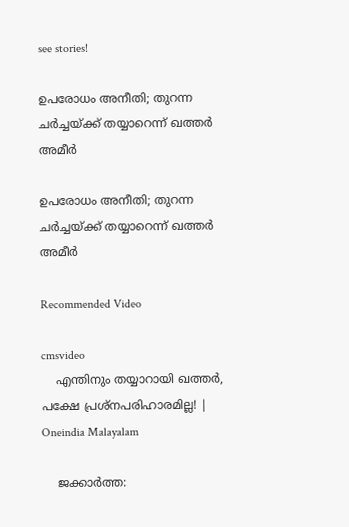see stories!

ഉപരോധം അനീതി; തുറന്ന ചര്‍ച്ചയ്ക്ക് തയ്യാറെന്ന് ഖത്തര്‍ അമീര്‍

ഉപരോധം അനീതി; തുറന്ന ചര്‍ച്ചയ്ക്ക് തയ്യാറെന്ന് ഖത്തര്‍ അമീര്‍

Recommended Video

cmsvideo
    എന്തിനും തയ്യാറായി ഖത്തര്‍, പക്ഷേ പ്രശ്നപരിഹാരമില്ല! | Oneindia Malayalam

    ജക്കാര്‍ത്ത: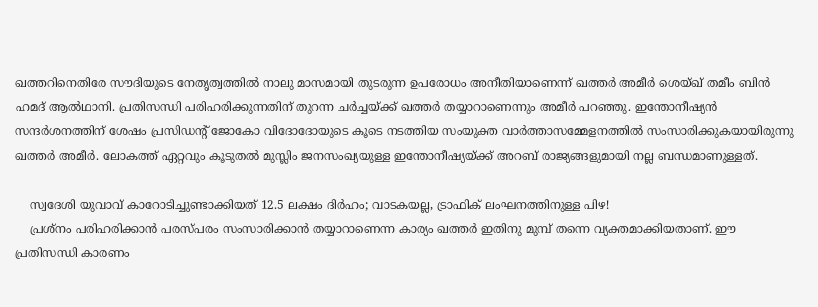ഖത്തറിനെതിരേ സൗദിയുടെ നേതൃത്വത്തില്‍ നാലു മാസമായി തുടരുന്ന ഉപരോധം അനീതിയാണെന്ന് ഖത്തര്‍ അമീര്‍ ശെയ്ഖ് തമീം ബിന്‍ ഹമദ് ആല്‍ഥാനി. പ്രതിസന്ധി പരിഹരിക്കുന്നതിന് തുറന്ന ചര്‍ച്ചയ്ക്ക് ഖത്തര്‍ തയ്യാറാണെന്നും അമീര്‍ പറഞ്ഞു. ഇന്തോനീഷ്യന്‍ സന്ദര്‍ശനത്തിന് ശേഷം പ്രസിഡന്റ് ജോകോ വിദോദോയുടെ കൂടെ നടത്തിയ സംയുക്ത വാര്‍ത്താസമ്മേളനത്തില്‍ സംസാരിക്കുകയായിരുന്നു ഖത്തര്‍ അമീര്‍. ലോകത്ത് ഏറ്റവും കൂടുതല്‍ മുസ്ലിം ജനസംഖ്യയുള്ള ഇന്തോനീഷ്യയ്ക്ക് അറബ് രാജ്യങ്ങളുമായി നല്ല ബന്ധമാണുള്ളത്.

    സ്വദേശി യുവാവ് കാറോടിച്ചുണ്ടാക്കിയത് 12.5 ലക്ഷം ദിര്‍ഹം; വാടകയല്ല, ട്രാഫിക് ലംഘനത്തിനുള്ള പിഴ!
    പ്രശ്‌നം പരിഹരിക്കാന്‍ പരസ്പരം സംസാരിക്കാന്‍ തയ്യാറാണെന്ന കാര്യം ഖത്തര്‍ ഇതിനു മുമ്പ് തന്നെ വ്യക്തമാക്കിയതാണ്. ഈ പ്രതിസന്ധി കാരണം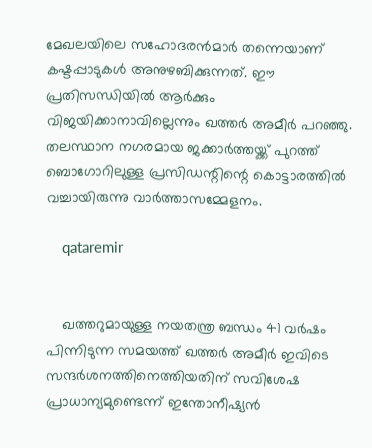മേഖലയിലെ സഹോദരന്‍മാര്‍ തന്നെയാണ് കഷ്ടപ്പാടുകള്‍ അനുഴബിക്കുന്നത്. ഈ പ്രതിസന്ധിയില്‍ ആര്‍ക്കും വിജയിക്കാനാവില്ലെന്നും ഖത്തര്‍ അമീര്‍ പറഞ്ഞു. തലസ്ഥാന നഗരമായ ജക്കാര്‍ത്തയ്ക്ക് പുറത്ത് ബൊഗോറിലുള്ള പ്രസിഡന്റിന്റെ കൊട്ടാരത്തില്‍ വച്ചായിരുന്നു വാര്‍ത്താസമ്മേളനം.

    qataremir


    ഖത്തറുമായുള്ള നയതന്ത്ര ബന്ധം 41 വര്‍ഷം പിന്നിടുന്ന സമയത്ത് ഖത്തര്‍ അമീര്‍ ഇവിടെ സന്ദര്‍ശനത്തിനെത്തിയതിന് സവിശേഷ പ്രാധാന്യമുണ്ടെന്ന് ഇന്തോനീഷ്യന്‍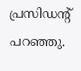പ്രസിഡന്റ് പറഞ്ഞു.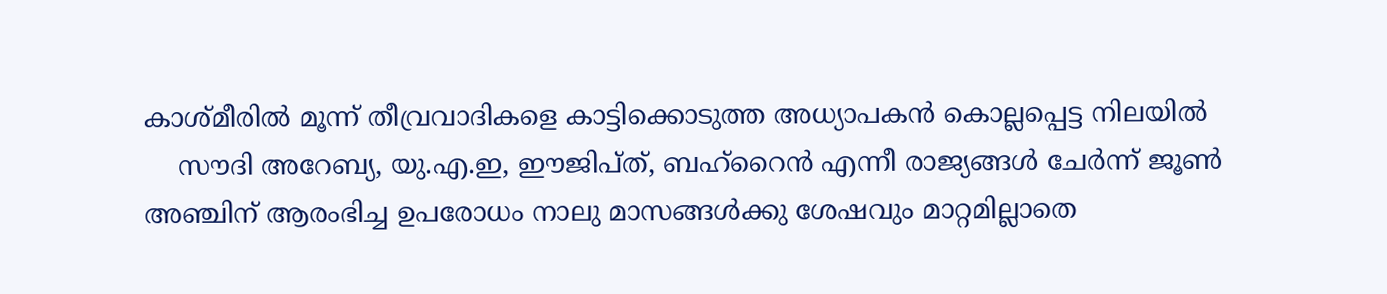കാശ്മീരില്‍ മൂന്ന് തീവ്രവാദികളെ കാട്ടിക്കൊടുത്ത അധ്യാപകന്‍ കൊല്ലപ്പെട്ട നിലയില്‍
    സൗദി അറേബ്യ, യു.എ.ഇ, ഈജിപ്ത്, ബഹ്റൈന്‍ എന്നീ രാജ്യങ്ങള്‍ ചേര്‍ന്ന് ജൂണ്‍ അഞ്ചിന് ആരംഭിച്ച ഉപരോധം നാലു മാസങ്ങള്‍ക്കു ശേഷവും മാറ്റമില്ലാതെ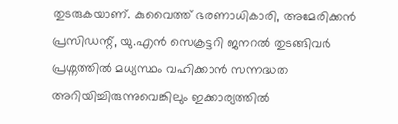തുടരുകയാണ്. കുവൈത്ത് ഭരണാധികാരി, അമേരിക്കന്‍ പ്രസിഡന്റ്, യു.എന്‍ സെക്രട്ടറി ജനറല്‍ തുടങ്ങിവര്‍ പ്രശ്നത്തില്‍ മധ്യസ്ഥം വഹിക്കാന്‍ സന്നദ്ധത അറിയിച്ചിരുന്നുവെങ്കിലും ഇക്കാര്യത്തില്‍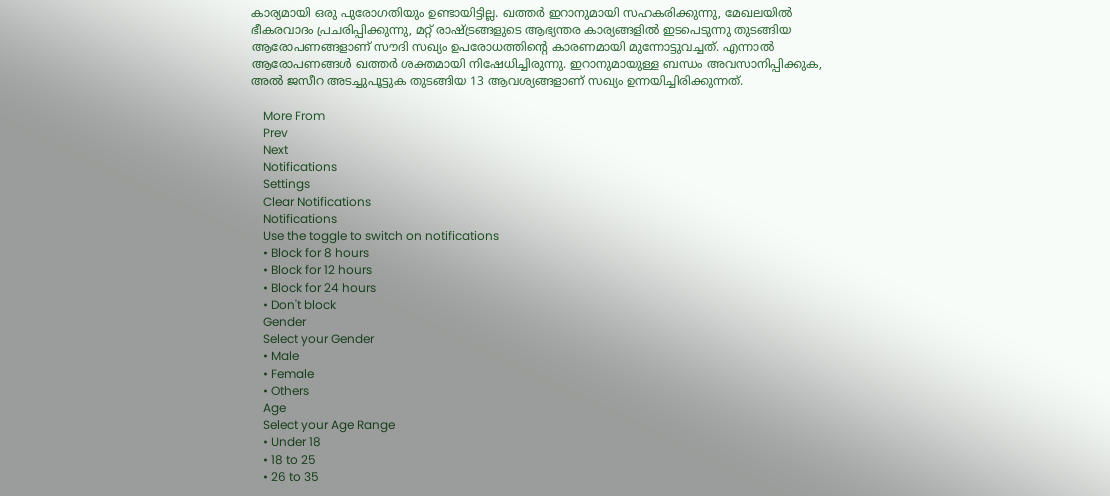കാര്യമായി ഒരു പുരോഗതിയും ഉണ്ടായിട്ടില്ല. ഖത്തര്‍ ഇറാനുമായി സഹകരിക്കുന്നു, മേഖലയില്‍ ഭീകരവാദം പ്രചരിപ്പിക്കുന്നു, മറ്റ് രാഷ്ട്രങ്ങളുടെ ആഭ്യന്തര കാര്യങ്ങളില്‍ ഇടപെടുന്നു തുടങ്ങിയ ആരോപണങ്ങളാണ് സൗദി സഖ്യം ഉപരോധത്തിന്റെ കാരണമായി മുന്നോട്ടുവച്ചത്. എന്നാല്‍ ആരോപണങ്ങള്‍ ഖത്തര്‍ ശക്തമായി നിഷേധിച്ചിരുന്നു. ഇറാനുമായുള്ള ബന്ധം അവസാനിപ്പിക്കുക, അല്‍ ജസീറ അടച്ചുപൂട്ടുക തുടങ്ങിയ 13 ആവശ്യങ്ങളാണ് സഖ്യം ഉന്നയിച്ചിരിക്കുന്നത്.

    More From
    Prev
    Next
    Notifications
    Settings
    Clear Notifications
    Notifications
    Use the toggle to switch on notifications
    • Block for 8 hours
    • Block for 12 hours
    • Block for 24 hours
    • Don't block
    Gender
    Select your Gender
    • Male
    • Female
    • Others
    Age
    Select your Age Range
    • Under 18
    • 18 to 25
    • 26 to 35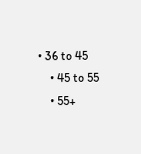• 36 to 45
    • 45 to 55
    • 55+